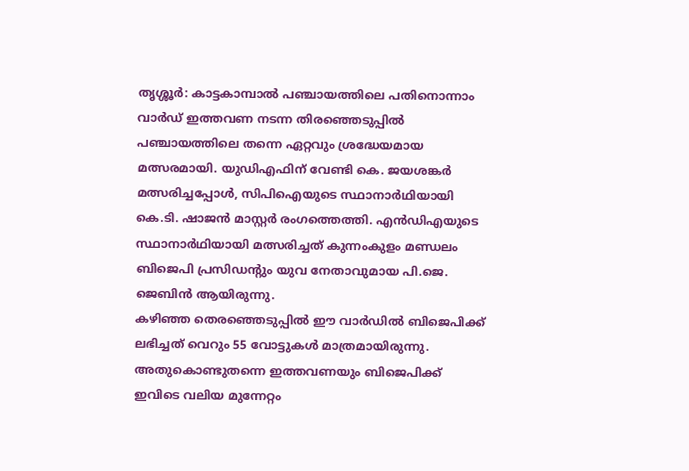തൃശ്ശൂർ: കാട്ടകാമ്പാൽ പഞ്ചായത്തിലെ പതിനൊന്നാം വാർഡ് ഇത്തവണ നടന്ന തിരഞ്ഞെടുപ്പിൽ പഞ്ചായത്തിലെ തന്നെ ഏറ്റവും ശ്രദ്ധേയമായ മത്സരമായി. യുഡിഎഫിന് വേണ്ടി കെ. ജയശങ്കർ മത്സരിച്ചപ്പോൾ, സിപിഐയുടെ സ്ഥാനാർഥിയായി കെ.ടി. ഷാജൻ മാസ്റ്റർ രംഗത്തെത്തി. എൻഡിഎയുടെ സ്ഥാനാർഥിയായി മത്സരിച്ചത് കുന്നംകുളം മണ്ഡലം ബിജെപി പ്രസിഡന്റും യുവ നേതാവുമായ പി.ജെ. ജെബിൻ ആയിരുന്നു.
കഴിഞ്ഞ തെരഞ്ഞെടുപ്പിൽ ഈ വാർഡിൽ ബിജെപിക്ക് ലഭിച്ചത് വെറും 55 വോട്ടുകൾ മാത്രമായിരുന്നു. അതുകൊണ്ടുതന്നെ ഇത്തവണയും ബിജെപിക്ക് ഇവിടെ വലിയ മുന്നേറ്റം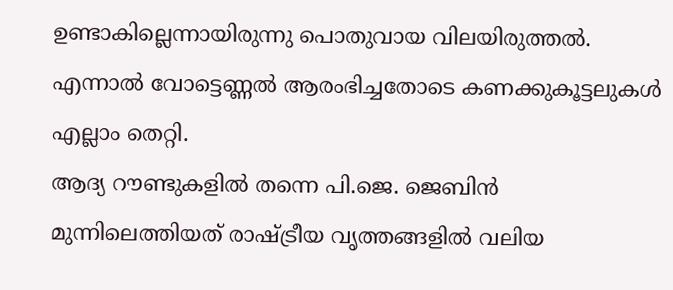ഉണ്ടാകില്ലെന്നായിരുന്നു പൊതുവായ വിലയിരുത്തൽ. എന്നാൽ വോട്ടെണ്ണൽ ആരംഭിച്ചതോടെ കണക്കുകൂട്ടലുകൾ എല്ലാം തെറ്റി.
ആദ്യ റൗണ്ടുകളിൽ തന്നെ പി.ജെ. ജെബിൻ മുന്നിലെത്തിയത് രാഷ്ട്രീയ വൃത്തങ്ങളിൽ വലിയ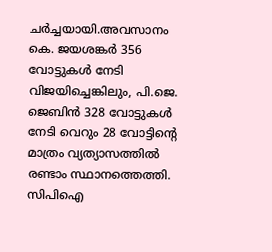ചർച്ചയായി.അവസാനം കെ. ജയശങ്കർ 356 വോട്ടുകൾ നേടി വിജയിച്ചെങ്കിലും, പി.ജെ. ജെബിൻ 328 വോട്ടുകൾ നേടി വെറും 28 വോട്ടിന്റെ മാത്രം വ്യത്യാസത്തിൽ രണ്ടാം സ്ഥാനത്തെത്തി. സിപിഐ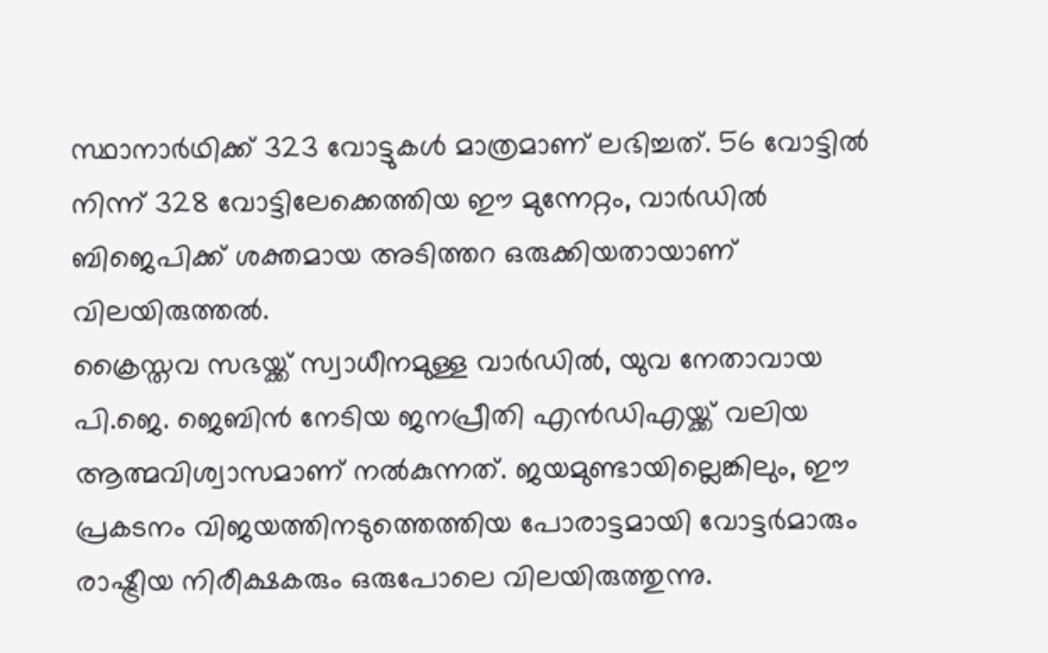സ്ഥാനാർഥിക്ക് 323 വോട്ടുകൾ മാത്രമാണ് ലഭിച്ചത്. 56 വോട്ടിൽ നിന്ന് 328 വോട്ടിലേക്കെത്തിയ ഈ മുന്നേറ്റം, വാർഡിൽ ബിജെപിക്ക് ശക്തമായ അടിത്തറ ഒരുക്കിയതായാണ് വിലയിരുത്തൽ.
ക്രൈസ്തവ സഭയ്ക്ക് സ്വാധീനമുള്ള വാർഡിൽ, യുവ നേതാവായ പി.ജെ. ജെബിൻ നേടിയ ജനപ്രീതി എൻഡിഎയ്ക്ക് വലിയ ആത്മവിശ്വാസമാണ് നൽകുന്നത്. ജയമുണ്ടായില്ലെങ്കിലും, ഈ പ്രകടനം വിജയത്തിനടുത്തെത്തിയ പോരാട്ടമായി വോട്ടർമാരും രാഷ്ട്രീയ നിരീക്ഷകരും ഒരുപോലെ വിലയിരുത്തുന്നു.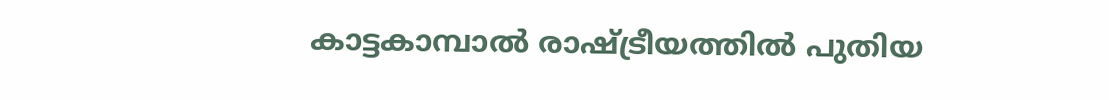കാട്ടകാമ്പാൽ രാഷ്ട്രീയത്തിൽ പുതിയ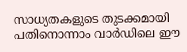സാധ്യതകളുടെ തുടക്കമായി പതിനൊന്നാം വാർഡിലെ ഈ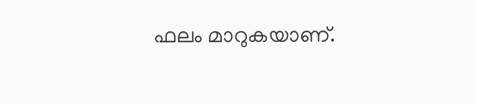ഫലം മാറുകയാണ്.